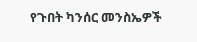የጉበት ካንሰር መንስኤዎች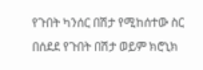የጉበት ካንሰር በሽታ የሚከሰተው ስር በሰደደ የጉበት በሽታ ወይም ክሮኒክ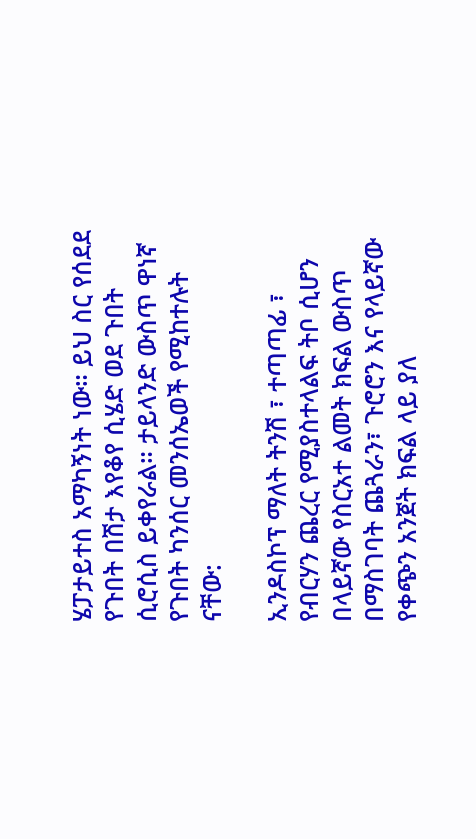ሄፓታይተስ አማካኝነት ነው። ይህ ስር የሰደደ የጉበት በሽታ እየቆየ ሲሄድ ወደ ጉበት ሲሮሲስ ይቀየራል። ታይላንድ ውስጥ ዋነኛ የጉበት ካንሰር መንሰኤወች የሚከተሉት ናቸው:

ኢንዶስኮፕ ማለት ትንሽ ፣ ተጣጣፊ ፣ የብርሃን ጨረር የሚያስተላልፍ ትቦ ሲሆን በላይኛው የስርአተ ልመት ክፍል ውስጥ በማስገባት ጨጓራን፣ ጉሮሮን እና የላይኛው የቀጭን አንጀት ክፍል ላይ ያለ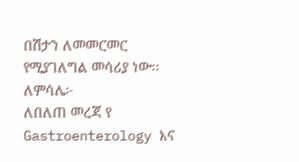በሽታን ለመመርመር የሚያገለግል መሳሪያ ነው፡፡ ለምሳሌ፦
ለበለጠ መረጃ የ Gastroenterology እና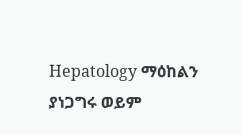Hepatology ማዕከልን ያነጋግሩ ወይም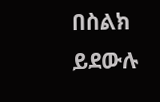በስልክ ይደውሉ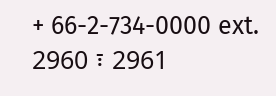+ 66-2-734-0000 ext. 2960 ፣ 2961